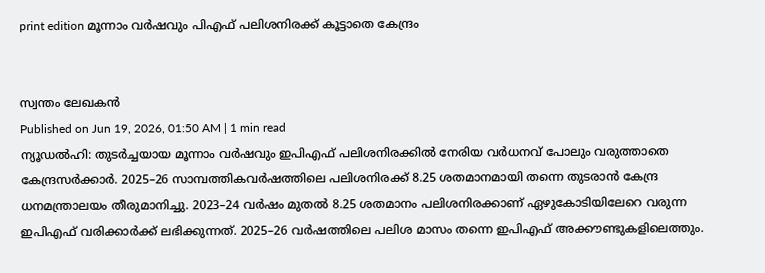print edition മൂന്നാം വർഷവും പിഎഫ് പലിശനിരക്ക് കൂട്ടാതെ കേന്ദ്രം


സ്വന്തം ലേഖകൻ
Published on Jun 19, 2026, 01:50 AM | 1 min read
ന്യൂഡൽഹി: തുടർച്ചയായ മൂന്നാം വർഷവും ഇപിഎഫ് പലിശനിരക്കിൽ നേരിയ വർധനവ് പോലും വരുത്താതെ കേന്ദ്രസർക്കാർ. 2025–26 സാമ്പത്തികവർഷത്തിലെ പലിശനിരക്ക് 8.25 ശതമാനമായി തന്നെ തുടരാൻ കേന്ദ്ര ധനമന്ത്രാലയം തീരുമാനിച്ചു. 2023–24 വർഷം മുതൽ 8.25 ശതമാനം പലിശനിരക്കാണ് ഏഴുകോടിയിലേറെ വരുന്ന ഇപിഎഫ് വരിക്കാർക്ക് ലഭിക്കുന്നത്. 2025–26 വർഷത്തിലെ പലിശ മാസം തന്നെ ഇപിഎഫ് അക്കൗണ്ടുകളിലെത്തും.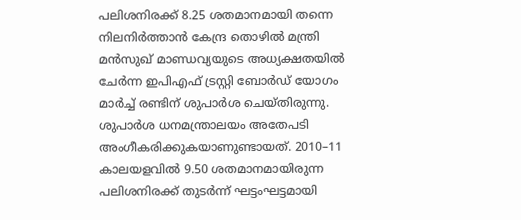പലിശനിരക്ക് 8.25 ശതമാനമായി തന്നെ നിലനിർത്താൻ കേന്ദ്ര തൊഴിൽ മന്ത്രി മൻസുഖ് മാണ്ഡവ്യയുടെ അധ്യക്ഷതയിൽ ചേർന്ന ഇപിഎഫ് ട്രസ്റ്റി ബോർഡ് യോഗം മാർച്ച് രണ്ടിന് ശുപാർശ ചെയ്തിരുന്നു. ശുപാർശ ധനമന്ത്രാലയം അതേപടി അംഗീകരിക്കുകയാണുണ്ടായത്. 2010–11 കാലയളവിൽ 9.50 ശതമാനമായിരുന്ന പലിശനിരക്ക് തുടർന്ന് ഘട്ടംഘട്ടമായി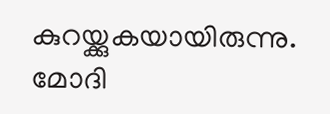കുറയ്ക്കുകയായിരുന്നു. മോദി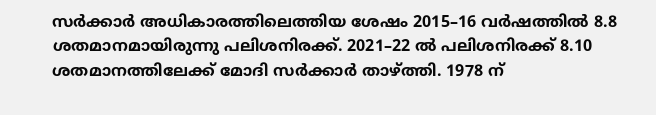സർക്കാർ അധികാരത്തിലെത്തിയ ശേഷം 2015–16 വർഷത്തിൽ 8.8 ശതമാനമായിരുന്നു പലിശനിരക്ക്. 2021–22 ൽ പലിശനിരക്ക് 8.10 ശതമാനത്തിലേക്ക് മോദി സർക്കാർ താഴ്ത്തി. 1978 ന്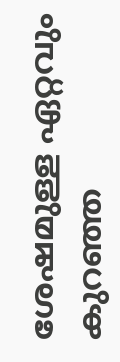ശേഷമുള്ള ഏറ്റവും കുറഞ്ഞ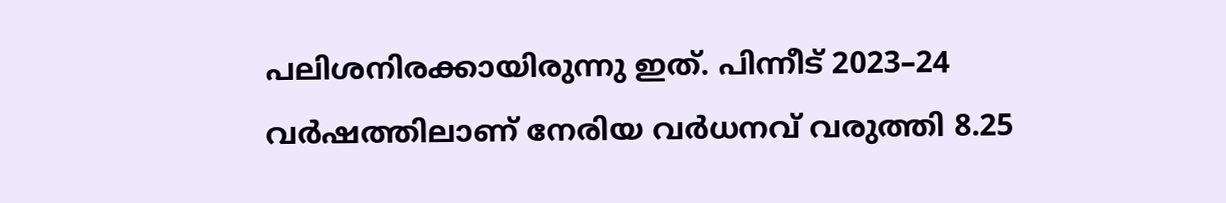പലിശനിരക്കായിരുന്നു ഇത്. പിന്നീട് 2023–24 വർഷത്തിലാണ് നേരിയ വർധനവ് വരുത്തി 8.25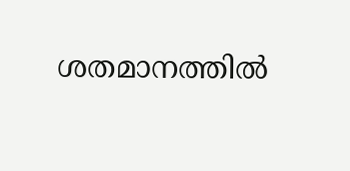ശതമാനത്തിൽ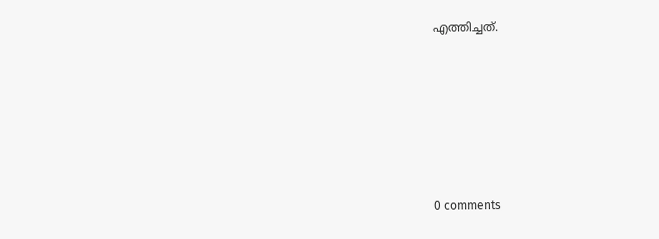എത്തിച്ചത്.








0 comments